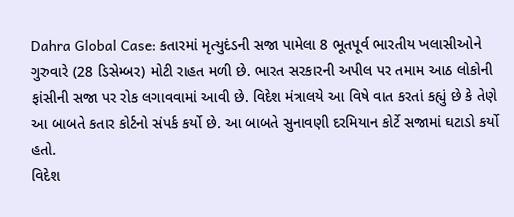Dahra Global Case: કતારમાં મૃત્યુદંડની સજા પામેલા 8 ભૂતપૂર્વ ભારતીય ખલાસીઓને ગુરુવારે (28 ડિસેમ્બર) મોટી રાહત મળી છે. ભારત સરકારની અપીલ પર તમામ આઠ લોકોની ફાંસીની સજા પર રોક લગાવવામાં આવી છે. વિદેશ મંત્રાલયે આ વિષે વાત કરતાં કહ્યું છે કે તેણે આ બાબતે કતાર કોર્ટનો સંપર્ક કર્યો છે. આ બાબતે સુનાવણી દરમિયાન કોર્ટે સજામાં ઘટાડો કર્યો હતો.
વિદેશ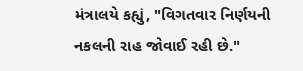મંત્રાલયે કહ્યું, "વિગતવાર નિર્ણયની નકલની રાહ જોવાઈ રહી છે."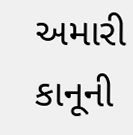અમારી કાનૂની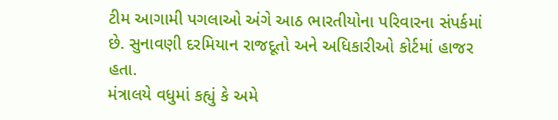ટીમ આગામી પગલાઓ અંગે આઠ ભારતીયોના પરિવારના સંપર્કમાં છે. સુનાવણી દરમિયાન રાજદૂતો અને અધિકારીઓ કોર્ટમાં હાજર હતા.
મંત્રાલયે વધુમાં કહ્યું કે અમે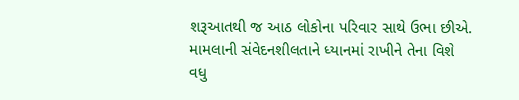શરૂઆતથી જ આઠ લોકોના પરિવાર સાથે ઉભા છીએ. મામલાની સંવેદનશીલતાને ધ્યાનમાં રાખીને તેના વિશે વધુ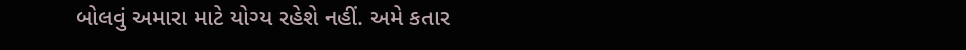બોલવું અમારા માટે યોગ્ય રહેશે નહીં. અમે કતાર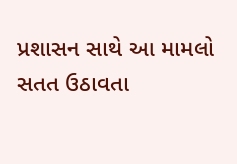પ્રશાસન સાથે આ મામલો સતત ઉઠાવતા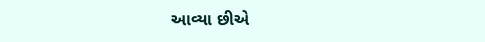આવ્યા છીએ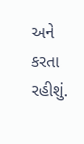અને કરતા રહીશું.